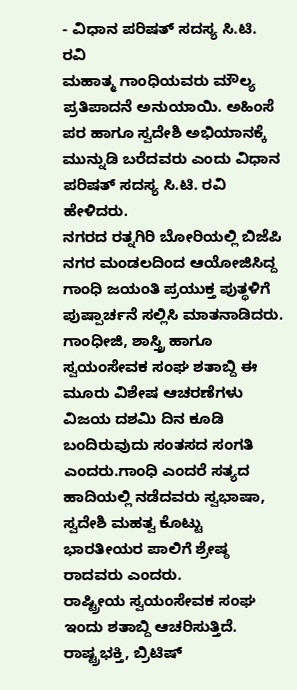- ವಿಧಾನ ಪರಿಷತ್ ಸದಸ್ಯ ಸಿ.ಟಿ. ರವಿ
ಮಹಾತ್ಮ ಗಾಂಧಿಯವರು ಮೌಲ್ಯ ಪ್ರತಿಪಾದನೆ ಅನುಯಾಯಿ. ಅಹಿಂಸೆ ಪರ ಹಾಗೂ ಸ್ವದೇಶಿ ಅಭಿಯಾನಕ್ಕೆ ಮುನ್ನುಡಿ ಬರೆದವರು ಎಂದು ವಿಧಾನ ಪರಿಷತ್ ಸದಸ್ಯ ಸಿ.ಟಿ. ರವಿ ಹೇಳಿದರು.
ನಗರದ ರತ್ನಗಿರಿ ಬೋರಿಯಲ್ಲಿ ಬಿಜೆಪಿ ನಗರ ಮಂಡಲದಿಂದ ಆಯೋಜಿಸಿದ್ದ ಗಾಂಧಿ ಜಯಂತಿ ಪ್ರಯುಕ್ತ ಪುತ್ಥಳಿಗೆ ಪುಷ್ಪಾರ್ಚನೆ ಸಲ್ಲಿಸಿ ಮಾತನಾಡಿದರು. ಗಾಂಧೀಜಿ, ಶಾಸ್ತ್ರಿ ಹಾಗೂ ಸ್ವಯಂಸೇವಕ ಸಂಘ ಶತಾಬ್ದಿ ಈ ಮೂರು ವಿಶೇಷ ಆಚರಣೆಗಳು ವಿಜಯ ದಶಮಿ ದಿನ ಕೂಡಿ ಬಂದಿರುವುದು ಸಂತಸದ ಸಂಗತಿ ಎಂದರು.ಗಾಂಧಿ ಎಂದರೆ ಸತ್ಯದ ಹಾದಿಯಲ್ಲಿ ನಡೆದವರು ಸ್ವಭಾಷಾ, ಸ್ವದೇಶಿ ಮಹತ್ವ ಕೊಟ್ಟು ಭಾರತೀಯರ ಪಾಲಿಗೆ ಶ್ರೇಷ್ಠ ರಾದವರು ಎಂದರು.
ರಾಷ್ಟ್ರೀಯ ಸ್ವಯಂಸೇವಕ ಸಂಘ ಇಂದು ಶತಾಬ್ದಿ ಆಚರಿಸುತ್ತಿದೆ. ರಾಷ್ಟ್ರಭಕ್ತಿ, ಬ್ರಿಟಿಷ್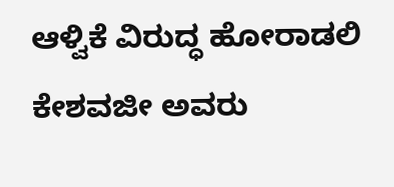ಆಳ್ವಿಕೆ ವಿರುದ್ಧ ಹೋರಾಡಲಿ ಕೇಶವಜೀ ಅವರು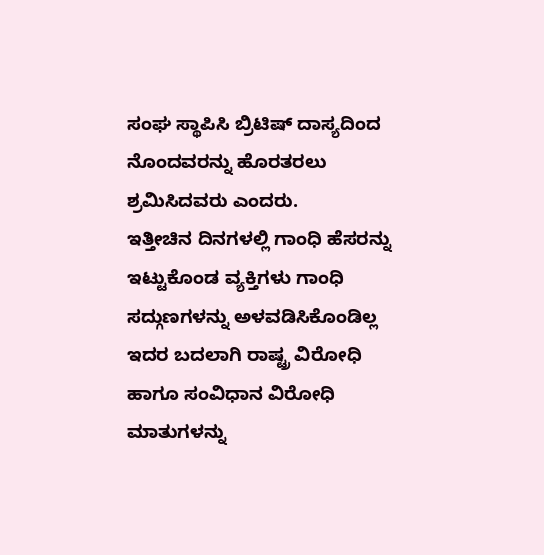ಸಂಘ ಸ್ಥಾಪಿಸಿ ಬ್ರಿಟಿಷ್ ದಾಸ್ಯದಿಂದ ನೊಂದವರನ್ನು ಹೊರತರಲು ಶ್ರಮಿಸಿದವರು ಎಂದರು.
ಇತ್ತೀಚಿನ ದಿನಗಳಲ್ಲಿ ಗಾಂಧಿ ಹೆಸರನ್ನು ಇಟ್ಟುಕೊಂಡ ವ್ಯಕ್ತಿಗಳು ಗಾಂಧಿ ಸದ್ಗುಣಗಳನ್ನು ಅಳವಡಿಸಿಕೊಂಡಿಲ್ಲ ಇದರ ಬದಲಾಗಿ ರಾಷ್ಟ್ರ ವಿರೋಧಿ ಹಾಗೂ ಸಂವಿಧಾನ ವಿರೋಧಿ ಮಾತುಗಳನ್ನು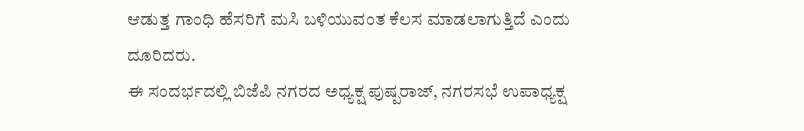ಆಡುತ್ತ ಗಾಂಧಿ ಹೆಸರಿಗೆ ಮಸಿ ಬಳಿಯುವಂತ ಕೆಲಸ ಮಾಡಲಾಗುತ್ತಿದೆ ಎಂದು ದೂರಿದರು.
ಈ ಸಂದರ್ಭದಲ್ಲಿ ಬಿಜೆಪಿ ನಗರದ ಅಧ್ಯಕ್ಷ ಪುಷ್ಪರಾಜ್, ನಗರಸಭೆ ಉಪಾಧ್ಯಕ್ಷ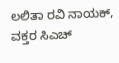ಲಲಿತಾ ರವಿ ನಾಯಕ್, ವಕ್ತರ ಸಿಎಚ್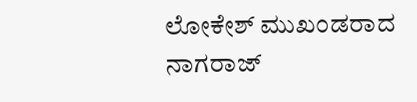ಲೋಕೇಶ್ ಮುಖಂಡರಾದ ನಾಗರಾಜ್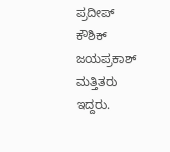ಪ್ರದೀಪ್ ಕೌಶಿಕ್ ಜಯಪ್ರಕಾಶ್ ಮತ್ತಿತರು ಇದ್ದರು.